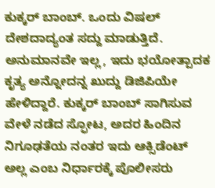ಕುಕ್ಕರ್ ಬಾಂಬ್. ಒಂದು ವಿಷಲ್ ದೇಶದಾದ್ಯಂತ ಸದ್ದು ಮಾಡುತ್ತಿದೆ. ಅನುಮಾನವೇ ಇಲ್ಲ, ಇದು ಭಯೋತ್ಪಾದಕ ಕೃತ್ಯ ಅನ್ನೋದನ್ನ ಖುದ್ದು ಡಿಜಿಪಿಯೇ ಹೇಳಿದ್ದಾರೆ. ಕುಕ್ಕರ್ ಬಾಂಬ್ ಸಾಗಿಸುವ ವೇಳೆ ನಡೆದ ಸ್ಫೋಟ, ಅದರ ಹಿಂದಿನ ನಿಗೂಢತೆಯ ನಂತರ ಇದು ಆಕ್ಸಿಡೆಂಟ್ ಅಲ್ಲ ಎಂಬ ನಿರ್ಧಾರಕ್ಕೆ ಪೊಲೀಸರು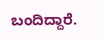ಬಂದಿದ್ದಾರೆ.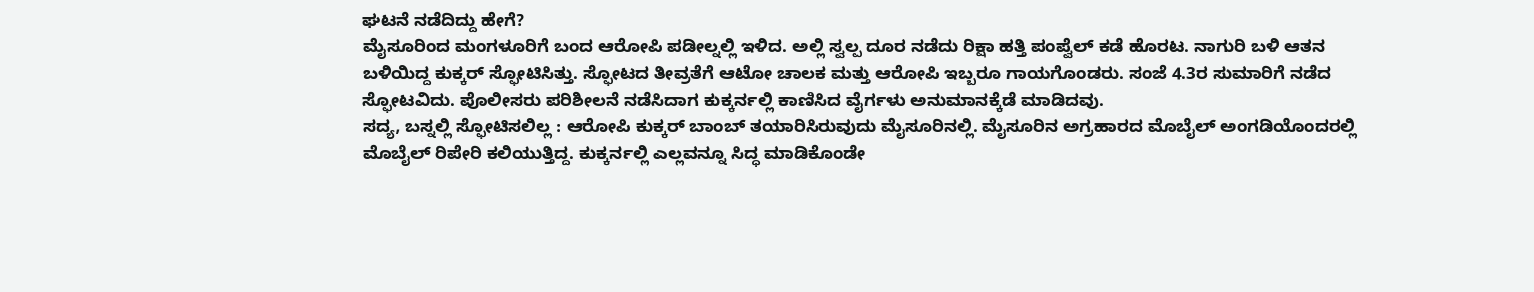ಘಟನೆ ನಡೆದಿದ್ದು ಹೇಗೆ?
ಮೈಸೂರಿಂದ ಮಂಗಳೂರಿಗೆ ಬಂದ ಆರೋಪಿ ಪಡೀಲ್ನಲ್ಲಿ ಇಳಿದ. ಅಲ್ಲಿ ಸ್ವಲ್ಪ ದೂರ ನಡೆದು ರಿಕ್ಷಾ ಹತ್ತಿ ಪಂಪ್ವೆಲ್ ಕಡೆ ಹೊರಟ. ನಾಗುರಿ ಬಳಿ ಆತನ ಬಳಿಯಿದ್ದ ಕುಕ್ಕರ್ ಸ್ಫೋಟಿಸಿತ್ತು. ಸ್ಫೋಟದ ತೀವ್ರತೆಗೆ ಆಟೋ ಚಾಲಕ ಮತ್ತು ಆರೋಪಿ ಇಬ್ಬರೂ ಗಾಯಗೊಂಡರು. ಸಂಜೆ 4.3ರ ಸುಮಾರಿಗೆ ನಡೆದ ಸ್ಫೋಟವಿದು. ಪೊಲೀಸರು ಪರಿಶೀಲನೆ ನಡೆಸಿದಾಗ ಕುಕ್ಕರ್ನಲ್ಲಿ ಕಾಣಿಸಿದ ವೈರ್ಗಳು ಅನುಮಾನಕ್ಕೆಡೆ ಮಾಡಿದವು.
ಸದ್ಯ, ಬಸ್ನಲ್ಲಿ ಸ್ಫೋಟಿಸಲಿಲ್ಲ : ಆರೋಪಿ ಕುಕ್ಕರ್ ಬಾಂಬ್ ತಯಾರಿಸಿರುವುದು ಮೈಸೂರಿನಲ್ಲಿ. ಮೈಸೂರಿನ ಅಗ್ರಹಾರದ ಮೊಬೈಲ್ ಅಂಗಡಿಯೊಂದರಲ್ಲಿ ಮೊಬೈಲ್ ರಿಪೇರಿ ಕಲಿಯುತ್ತಿದ್ದ. ಕುಕ್ಕರ್ನಲ್ಲಿ ಎಲ್ಲವನ್ನೂ ಸಿದ್ಧ ಮಾಡಿಕೊಂಡೇ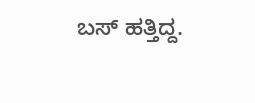ಬಸ್ ಹತ್ತಿದ್ದ.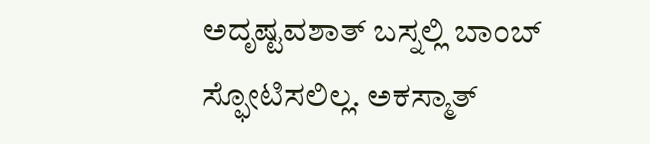ಅದೃಷ್ಟವಶಾತ್ ಬಸ್ನಲ್ಲಿ ಬಾಂಬ್ ಸ್ಫೋಟಿಸಲಿಲ್ಲ. ಅಕಸ್ಮಾತ್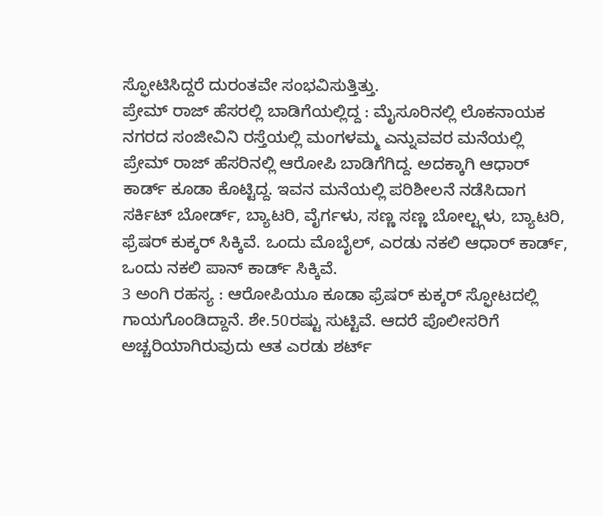ಸ್ಫೋಟಿಸಿದ್ದರೆ ದುರಂತವೇ ಸಂಭವಿಸುತ್ತಿತ್ತು.
ಪ್ರೇಮ್ ರಾಜ್ ಹೆಸರಲ್ಲಿ ಬಾಡಿಗೆಯಲ್ಲಿದ್ದ : ಮೈಸೂರಿನಲ್ಲಿ ಲೊಕನಾಯಕ ನಗರದ ಸಂಜೀವಿನಿ ರಸ್ತೆಯಲ್ಲಿ ಮಂಗಳಮ್ಮ ಎನ್ನುವವರ ಮನೆಯಲ್ಲಿ ಪ್ರೇಮ್ ರಾಜ್ ಹೆಸರಿನಲ್ಲಿ ಆರೋಪಿ ಬಾಡಿಗೆಗಿದ್ದ. ಅದಕ್ಕಾಗಿ ಆಧಾರ್ ಕಾರ್ಡ್ ಕೂಡಾ ಕೊಟ್ಟಿದ್ದ. ಇವನ ಮನೆಯಲ್ಲಿ ಪರಿಶೀಲನೆ ನಡೆಸಿದಾಗ ಸರ್ಕಿಟ್ ಬೋರ್ಡ್, ಬ್ಯಾಟರಿ, ವೈರ್ಗಳು, ಸಣ್ಣ ಸಣ್ಣ ಬೋಲ್ಟ್ಗಳು, ಬ್ಯಾಟರಿ, ಫ್ರೆಷರ್ ಕುಕ್ಕರ್ ಸಿಕ್ಕಿವೆ. ಒಂದು ಮೊಬೈಲ್, ಎರಡು ನಕಲಿ ಆಧಾರ್ ಕಾರ್ಡ್, ಒಂದು ನಕಲಿ ಪಾನ್ ಕಾರ್ಡ್ ಸಿಕ್ಕಿವೆ.
3 ಅಂಗಿ ರಹಸ್ಯ : ಆರೋಪಿಯೂ ಕೂಡಾ ಫ್ರೆಷರ್ ಕುಕ್ಕರ್ ಸ್ಫೋಟದಲ್ಲಿ ಗಾಯಗೊಂಡಿದ್ದಾನೆ. ಶೇ.50ರಷ್ಟು ಸುಟ್ಟಿವೆ. ಆದರೆ ಪೊಲೀಸರಿಗೆ ಅಚ್ಚರಿಯಾಗಿರುವುದು ಆತ ಎರಡು ಶರ್ಟ್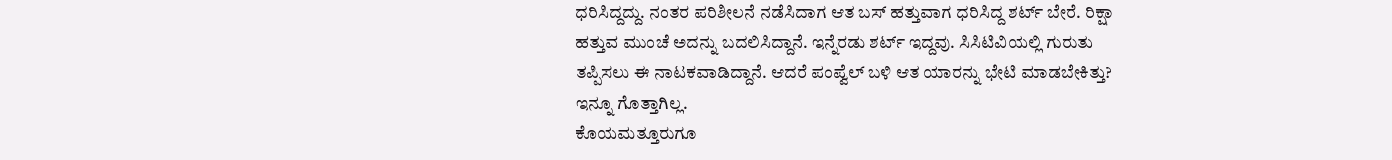ಧರಿಸಿದ್ದದ್ದು. ನಂತರ ಪರಿಶೀಲನೆ ನಡೆಸಿದಾಗ ಆತ ಬಸ್ ಹತ್ತುವಾಗ ಧರಿಸಿದ್ದ ಶರ್ಟ್ ಬೇರೆ. ರಿಕ್ಷಾ ಹತ್ತುವ ಮುಂಚೆ ಅದನ್ನು ಬದಲಿಸಿದ್ದಾನೆ. ಇನ್ನೆರಡು ಶರ್ಟ್ ಇದ್ದವು. ಸಿಸಿಟಿವಿಯಲ್ಲಿ ಗುರುತು ತಪ್ಪಿಸಲು ಈ ನಾಟಕವಾಡಿದ್ದಾನೆ. ಆದರೆ ಪಂಪ್ವೆಲ್ ಬಳಿ ಆತ ಯಾರನ್ನು ಭೇಟಿ ಮಾಡಬೇಕಿತ್ತು? ಇನ್ನೂ ಗೊತ್ತಾಗಿಲ್ಲ.
ಕೊಯಮತ್ತೂರುಗೂ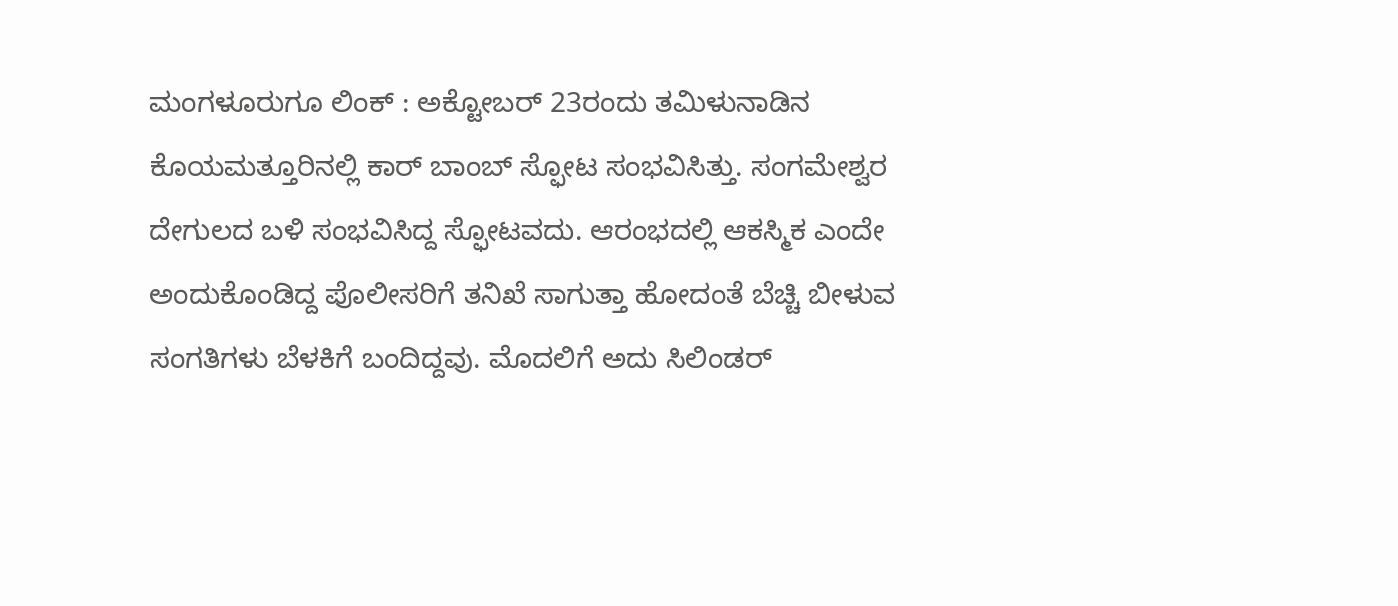ಮಂಗಳೂರುಗೂ ಲಿಂಕ್ : ಅಕ್ಟೋಬರ್ 23ರಂದು ತಮಿಳುನಾಡಿನ ಕೊಯಮತ್ತೂರಿನಲ್ಲಿ ಕಾರ್ ಬಾಂಬ್ ಸ್ಫೋಟ ಸಂಭವಿಸಿತ್ತು. ಸಂಗಮೇಶ್ವರ ದೇಗುಲದ ಬಳಿ ಸಂಭವಿಸಿದ್ದ ಸ್ಫೋಟವದು. ಆರಂಭದಲ್ಲಿ ಆಕಸ್ಮಿಕ ಎಂದೇ ಅಂದುಕೊಂಡಿದ್ದ ಪೊಲೀಸರಿಗೆ ತನಿಖೆ ಸಾಗುತ್ತಾ ಹೋದಂತೆ ಬೆಚ್ಚಿ ಬೀಳುವ ಸಂಗತಿಗಳು ಬೆಳಕಿಗೆ ಬಂದಿದ್ದವು. ಮೊದಲಿಗೆ ಅದು ಸಿಲಿಂಡರ್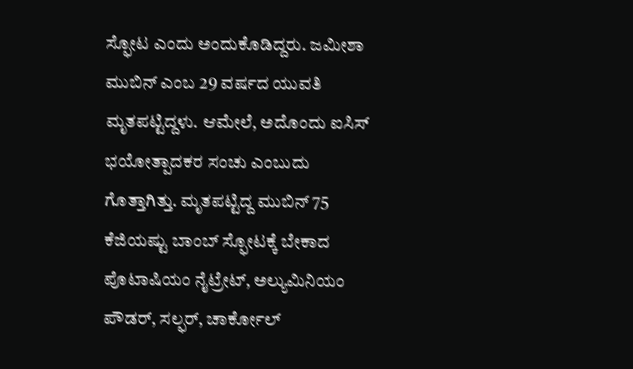ಸ್ಫೋಟ ಎಂದು ಅಂದುಕೊಡಿದ್ದರು. ಜಮೀಶಾ ಮುಬಿನ್ ಎಂಬ 29 ವರ್ಷದ ಯುವತಿ ಮೃತಪಟ್ಟಿದ್ದಳು. ಆಮೇಲೆ, ಅದೊಂದು ಐಸಿಸ್ ಭಯೋತ್ಪಾದಕರ ಸಂಚು ಎಂಬುದು ಗೊತ್ತಾಗಿತ್ತು. ಮೃತಪಟ್ಟಿದ್ದ ಮುಬಿನ್ 75 ಕೆಜಿಯಷ್ಟು ಬಾಂಬ್ ಸ್ಫೋಟಕ್ಕೆ ಬೇಕಾದ ಪೊಟಾಷಿಯಂ ನೈಟ್ರೇಟ್, ಅಲ್ಯುಮಿನಿಯಂ ಪೌಡರ್, ಸಲ್ಫರ್, ಚಾರ್ಕೋಲ್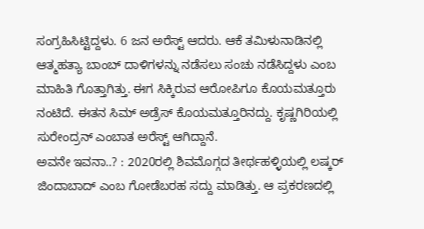ಸಂಗ್ರಹಿಸಿಟ್ಟಿದ್ದಳು. 6 ಜನ ಅರೆಸ್ಟ್ ಆದರು. ಆಕೆ ತಮಿಳುನಾಡಿನಲ್ಲಿ ಆತ್ಮಹತ್ಯಾ ಬಾಂಬ್ ದಾಳಿಗಳನ್ನು ನಡೆಸಲು ಸಂಚು ನಡೆಸಿದ್ದಳು ಎಂಬ ಮಾಹಿತಿ ಗೊತ್ತಾಗಿತ್ತು. ಈಗ ಸಿಕ್ಕಿರುವ ಆರೋಪಿಗೂ ಕೊಯಮತ್ತೂರು ನಂಟಿದೆ. ಈತನ ಸಿಮ್ ಅಡ್ರೆಸ್ ಕೊಯಮತ್ತೂರಿನದ್ದು. ಕೃಷ್ಣಗಿರಿಯಲ್ಲಿ ಸುರೇಂದ್ರನ್ ಎಂಬಾತ ಅರೆಸ್ಟ್ ಆಗಿದ್ದಾನೆ.
ಅವನೇ ಇವನಾ..? : 2020ರಲ್ಲಿ ಶಿವಮೊಗ್ಗದ ತೀರ್ಥಹಳ್ಳಿಯಲ್ಲಿ ಲಷ್ಕರ್ ಜಿಂದಾಬಾದ್ ಎಂಬ ಗೋಡೆಬರಹ ಸದ್ದು ಮಾಡಿತ್ತು. ಆ ಪ್ರಕರಣದಲ್ಲಿ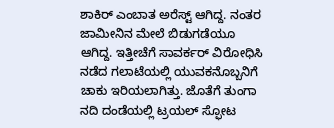ಶಾಕಿರ್ ಎಂಬಾತ ಅರೆಸ್ಟ್ ಆಗಿದ್ದ. ನಂತರ ಜಾಮೀನಿನ ಮೇಲೆ ಬಿಡುಗಡೆಯೂ ಆಗಿದ್ದ. ಇತ್ತೀಚೆಗೆ ಸಾವರ್ಕರ್ ವಿರೋಧಿಸಿ ನಡೆದ ಗಲಾಟೆಯಲ್ಲಿ ಯುವಕನೊಬ್ಬನಿಗೆ ಚಾಕು ಇರಿಯಲಾಗಿತ್ತು. ಜೊತೆಗೆ ತುಂಗಾ ನದಿ ದಂಡೆಯಲ್ಲಿ ಟ್ರಯಲ್ ಸ್ಫೋಟ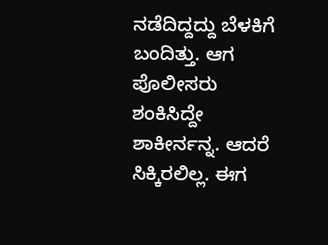ನಡೆದಿದ್ದದ್ದು ಬೆಳಕಿಗೆ ಬಂದಿತ್ತು. ಆಗ ಪೊಲೀಸರು ಶಂಕಿಸಿದ್ದೇ ಶಾಕೀರ್ನನ್ನ. ಆದರೆ ಸಿಕ್ಕಿರಲಿಲ್ಲ. ಈಗ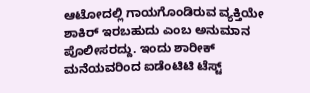ಆಟೋದಲ್ಲಿ ಗಾಯಗೊಂಡಿರುವ ವ್ಯಕ್ತಿಯೇ ಶಾಕಿರ್ ಇರಬಹುದು ಎಂಬ ಅನುಮಾನ ಪೊಲೀಸರದ್ದು. ಇಂದು ಶಾರೀಕ್ ಮನೆಯವರಿಂದ ಐಡೆಂಟಿಟಿ ಟೆಸ್ಟ್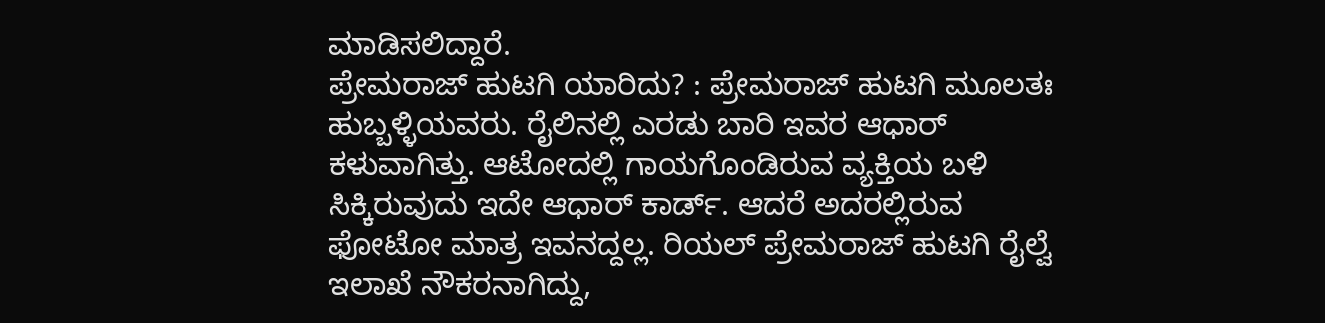ಮಾಡಿಸಲಿದ್ದಾರೆ.
ಪ್ರೇಮರಾಜ್ ಹುಟಗಿ ಯಾರಿದು? : ಪ್ರೇಮರಾಜ್ ಹುಟಗಿ ಮೂಲತಃ ಹುಬ್ಬಳ್ಳಿಯವರು. ರೈಲಿನಲ್ಲಿ ಎರಡು ಬಾರಿ ಇವರ ಆಧಾರ್ ಕಳುವಾಗಿತ್ತು. ಆಟೋದಲ್ಲಿ ಗಾಯಗೊಂಡಿರುವ ವ್ಯಕ್ತಿಯ ಬಳಿ ಸಿಕ್ಕಿರುವುದು ಇದೇ ಆಧಾರ್ ಕಾರ್ಡ್. ಆದರೆ ಅದರಲ್ಲಿರುವ ಫೋಟೋ ಮಾತ್ರ ಇವನದ್ದಲ್ಲ. ರಿಯಲ್ ಪ್ರೇಮರಾಜ್ ಹುಟಗಿ ರೈಲ್ವೆ ಇಲಾಖೆ ನೌಕರನಾಗಿದ್ದು,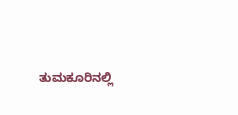ತುಮಕೂರಿನಲ್ಲಿ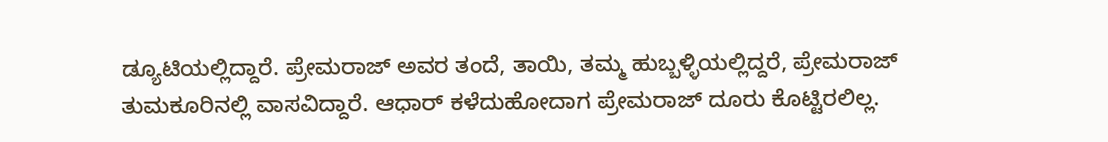ಡ್ಯೂಟಿಯಲ್ಲಿದ್ದಾರೆ. ಪ್ರೇಮರಾಜ್ ಅವರ ತಂದೆ, ತಾಯಿ, ತಮ್ಮ ಹುಬ್ಬಳ್ಳಿಯಲ್ಲಿದ್ದರೆ, ಪ್ರೇಮರಾಜ್ ತುಮಕೂರಿನಲ್ಲಿ ವಾಸವಿದ್ದಾರೆ. ಆಧಾರ್ ಕಳೆದುಹೋದಾಗ ಪ್ರೇಮರಾಜ್ ದೂರು ಕೊಟ್ಟಿರಲಿಲ್ಲ.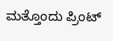ಮತ್ತೊಂದು ಪ್ರಿಂಟ್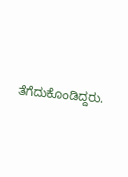ತೆಗೆದುಕೊಂಡಿದ್ದರು.